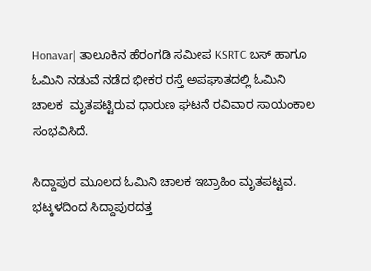Honavar| ತಾಲೂಕಿನ ಹೆರಂಗಡಿ ಸಮೀಪ KSRTC ಬಸ್‌ ಹಾಗೂ ಓಮಿನಿ ನಡುವೆ ನಡೆದ ಭೀಕರ ರಸ್ತೆ ಅಪಘಾತದಲ್ಲಿ ಓಮಿನಿ ಚಾಲಕ  ಮೃತಪಟ್ಟಿರುವ ಧಾರುಣ ಘಟನೆ ರವಿವಾರ ಸಾಯಂಕಾಲ ಸಂಭವಿಸಿದೆ.

ಸಿದ್ದಾಪುರ ಮೂಲದ ಓಮಿನಿ ಚಾಲಕ ಇಬ್ರಾಹಿಂ ಮೃತಪಟ್ಟವ.  ಭಟ್ಕಳದಿಂದ ಸಿದ್ದಾಪುರದತ್ತ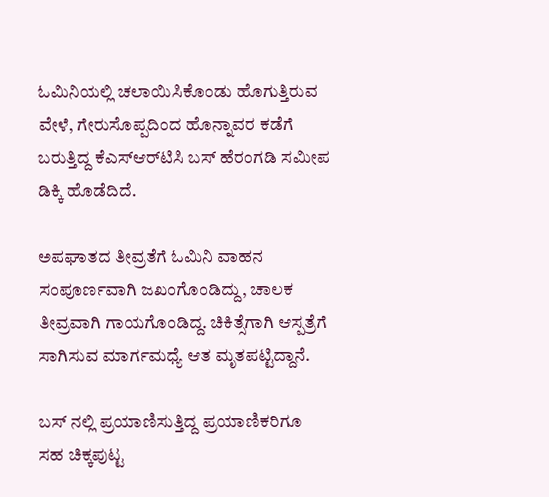ಓಮಿನಿಯಲ್ಲಿ ಚಲಾಯಿಸಿಕೊಂಡು ಹೊಗುತ್ತಿರುವ  ವೇಳೆ, ಗೇರುಸೊಪ್ಪದಿಂದ ಹೊನ್ನಾವರ ಕಡೆಗೆ ಬರುತ್ತಿದ್ದ ಕೆಎಸ್‌ಆರ್‌ಟಿಸಿ ಬಸ್‌ ಹೆರಂಗಡಿ ಸಮೀಪ ಡಿಕ್ಕಿ ಹೊಡೆದಿದೆ.

ಅಪಘಾತದ ತೀವ್ರತೆಗೆ ಓಮಿನಿ ವಾಹನ ಸಂಪೂರ್ಣವಾಗಿ ಜಖಂಗೊಂಡಿದ್ದು, ಚಾಲಕ ತೀವ್ರವಾಗಿ ಗಾಯಗೊಂಡಿದ್ದ. ಚಿಕಿತ್ಸೆಗಾಗಿ ಆಸ್ಪತ್ರೆಗೆ ಸಾಗಿಸುವ ಮಾರ್ಗಮಧ್ಯೆ ಆತ ಮೃತಪಟ್ಟಿದ್ದಾನೆ.

ಬಸ್ ನಲ್ಲಿ ಪ್ರಯಾಣಿಸುತ್ತಿದ್ದ ಪ್ರಯಾಣಿಕರಿಗೂ ಸಹ ಚಿಕ್ಕಪುಟ್ಟ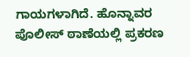ಗಾಯಗಳಾಗಿದೆ. ಹೊನ್ನಾವರ ಪೊಲೀಸ್ ಠಾಣೆಯಲ್ಲಿ ಪ್ರಕರಣ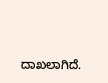ದಾಖಲಾಗಿದೆ.